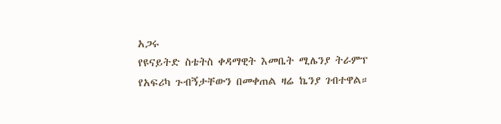አጋሩ
የዩናይትድ ስቴትስ ቀዳማዊት እመቤት ሚሌንያ ትራምፕ የአፍሪካ ጉብኝታቸውን በመቀጠል ዛሬ ኬንያ ገብተዋል።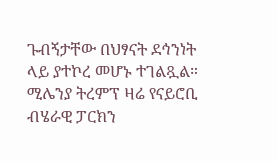ጉብኝታቸው በህፃናት ደኅንነት ላይ ያተኮረ መሆኑ ተገልጿል። ሚሌንያ ትረምፕ ዛሬ የናይሮቢ ብሄራዊ ፓርክን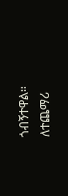ጎብኝተዋል።
ለተጨማሪ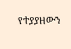የተያያዘውን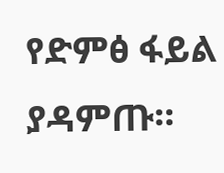የድምፅ ፋይል ያዳምጡ።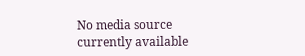No media source currently available